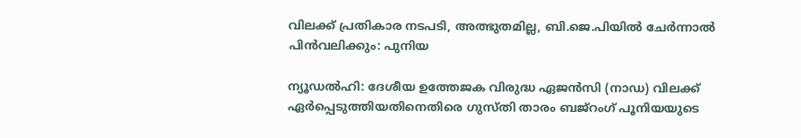വിലക്ക് പ്രതികാര നടപടി, അത്ഭുതമില്ല, ബി.ജെ.പിയില്‍ ചേര്‍ന്നാല്‍ പിന്‍വലിക്കും: പുനിയ

ന്യൂഡല്‍ഹി: ദേശീയ ഉത്തേജക വിരുദ്ധ ഏജന്‍സി (നാഡ) വിലക്ക് ഏര്‍പ്പെടുത്തിയതിനെതിരെ ഗുസ്തി താരം ബജ്റംഗ് പൂനിയയുടെ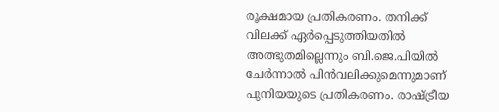രൂക്ഷമായ പ്രതികരണം. തനിക്ക് വിലക്ക് ഏര്‍പ്പെടുത്തിയതില്‍ അത്ഭുതമില്ലെന്നും ബി.ജെ.പിയില്‍ ചേര്‍ന്നാല്‍ പിന്‍വലിക്കുമെന്നുമാണ് പുനിയയുടെ പ്രതികരണം. രാഷ്ട്രീയ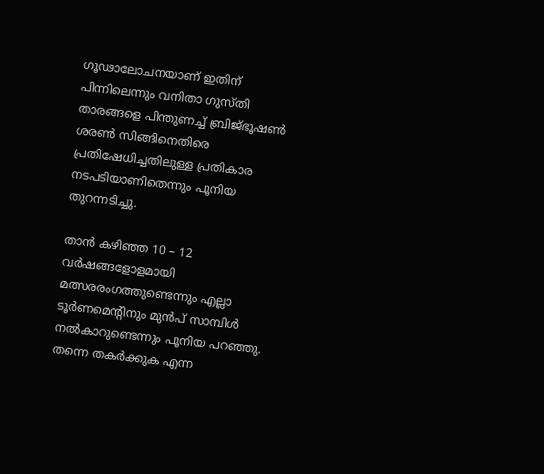ഗൂഢാലോചനയാണ് ഇതിന് പിന്നിലെന്നും വനിതാ ഗുസ്തി താരങ്ങളെ പിന്തുണച്ച് ബ്രിജ്ഭൂഷണ്‍ ശരണ്‍ സിങ്ങിനെതിരെ പ്രതിഷേധിച്ചതിലുള്ള പ്രതികാര നടപടിയാണിതെന്നും പൂനിയ തുറന്നടിച്ചു.

താന്‍ കഴിഞ്ഞ 10 – 12 വര്‍ഷങ്ങളോളമായി മത്സരരംഗത്തുണ്ടെന്നും എല്ലാ ടൂര്‍ണമെന്റിനും മുന്‍പ് സാമ്പിള്‍ നല്‍കാറുണ്ടെന്നും പൂനിയ പറഞ്ഞു. തന്നെ തകര്‍ക്കുക എന്ന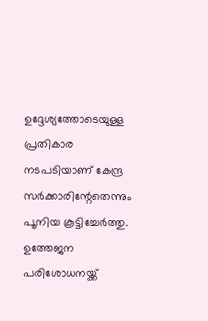ഉദ്ദേശ്യത്തോടെയുള്ള പ്രതികാര നടപടിയാണ് കേന്ദ്ര സര്‍ക്കാരിന്റേതെന്നും പൂനിയ കൂട്ടിച്ചേര്‍ത്തു. ഉത്തേജന പരിശോധനയ്ക്ക്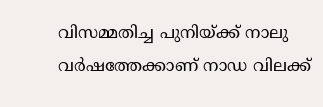വിസമ്മതിച്ച പുനിയ്ക്ക് നാലു വര്‍ഷത്തേക്കാണ് നാഡ വിലക്ക്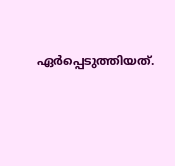ഏര്‍പ്പെടുത്തിയത്.